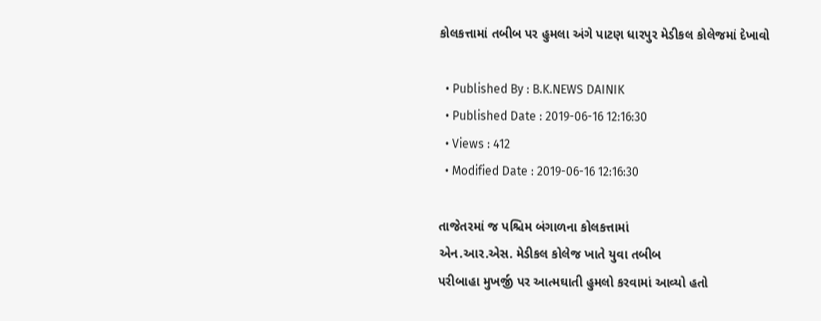કોલકત્તામાં તબીબ પર હુમલા અંગે પાટણ ધારપુર મેડીકલ કોલેજમાં દેખાવો

  • Published By : B.K.NEWS DAINIK
  • Published Date : 2019-06-16 12:16:30
  • Views : 412
  • Modified Date : 2019-06-16 12:16:30

તાજેતરમાં જ પશ્ચિમ બંગાળના કોલકત્તામાં
એન.આર.એસ. મેડીકલ કોલેજ ખાતે યુવા તબીબ
પરીબાહા મુખર્જી પર આત્મઘાતી હુમલો કરવામાં આવ્યો હતો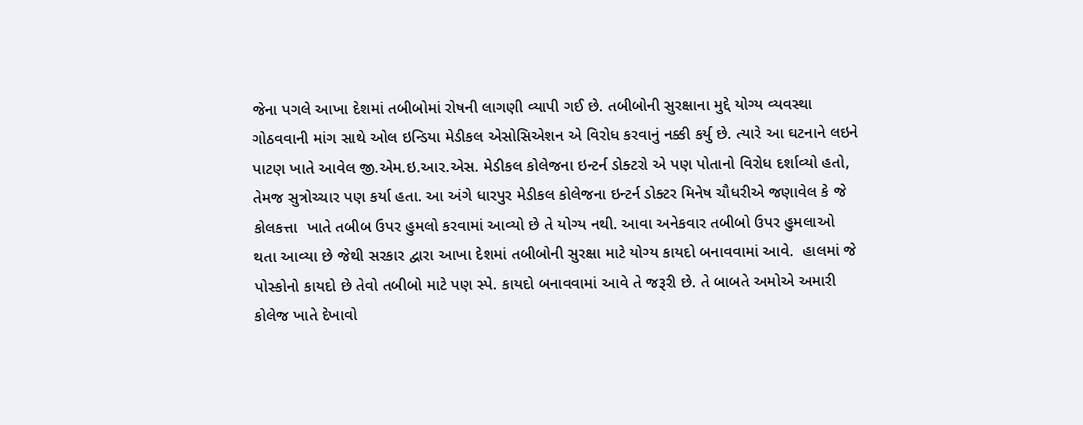જેના પગલે આખા દેશમાં તબીબોમાં રોષની લાગણી વ્યાપી ગઈ છે. તબીબોની સુરક્ષાના મુદ્દે યોગ્ય વ્યવસ્થા ગોઠવવાની માંગ સાથે ઓલ ઇન્ડિયા મેડીકલ એસોસિએશન એ વિરોધ કરવાનું નક્કી કર્યુ છે. ત્યારે આ ઘટનાને લઇને પાટણ ખાતે આવેલ જી.એમ.ઇ.આર.એસ. મેડીકલ કોલેજના ઇન્ટર્ન ડોક્ટરો એ પણ પોતાનો વિરોધ દર્શાવ્યો હતો, તેમજ સુત્રોચ્ચાર પણ કર્યા હતા. આ અંગે ધારપુર મેડીકલ કોલેજના ઇન્ટર્ન ડોક્ટર મિનેષ ચૌધરીએ જણાવેલ કે જે કોલકત્તા  ખાતે તબીબ ઉપર હુમલો કરવામાં આવ્યો છે તે યોગ્ય નથી. આવા અનેકવાર તબીબો ઉપર હુમલાઓ થતા આવ્યા છે જેથી સરકાર દ્વારા આખા દેશમાં તબીબોની સુરક્ષા માટે યોગ્ય કાયદો બનાવવામાં આવે.  હાલમાં જે પોસ્કોનો કાયદો છે તેવો તબીબો માટે પણ સ્પે. કાયદો બનાવવામાં આવે તે જરૂરી છે. તે બાબતે અમોએ અમારી કોલેજ ખાતે દેખાવો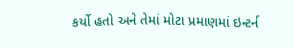કર્યો હતો અને તેમાં મોટા પ્રમાણમાં ઇન્ટર્ન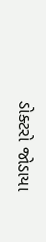ડોક્ટરો જોડાયા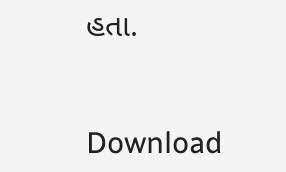હતા.


Download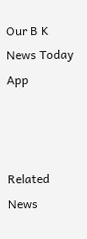Our B K News Today App



Related News